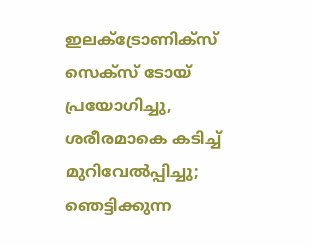ഇലക്ട്രോണിക്സ് സെക്സ് ടോയ് പ്രയോഗിച്ചു, ശരീരമാകെ കടിച്ച് മുറിവേല്‍പ്പിച്ചു; ഞെട്ടിക്കുന്ന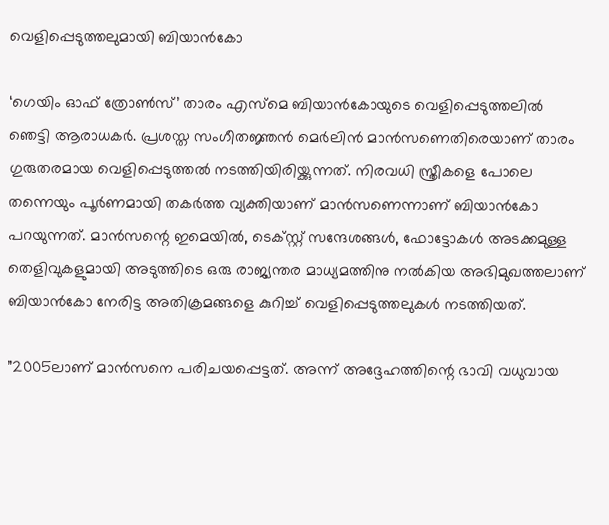വെളിപ്പെടുത്തലുമായി ബിയാന്‍കോ

‘ഗെയിം ഓഫ് ത്രോണ്‍സ്’ താരം എസ്മെ ബിയാന്‍കോയുടെ വെളിപ്പെടുത്തലില്‍ ഞെട്ടി ആരാധകര്‍. പ്രശസ്ത സംഗീതജ്ഞന്‍ മെര്‍ലിന്‍ മാന്‍സണെതിരെയാണ് താരം ഗുരുതരമായ വെളിപ്പെടുത്തല്‍ നടത്തിയിരിയ്ക്കുന്നത്. നിരവധി സ്ത്രീകളെ പോലെ തന്നെയും പൂര്‍ണമായി തകര്‍ത്ത വ്യക്തിയാണ് മാന്‍സണെന്നാണ് ബിയാന്‍കോ പറയുന്നത്. മാന്‍സന്റെ ഇമെയില്‍, ടെക്സ്റ്റ് സന്ദേശങ്ങള്‍, ഫോട്ടോകള്‍ അടക്കമുള്ള തെളിവുകളുമായി അടുത്തിടെ ഒരു രാജ്യന്തര മാധ്യമത്തിനു നല്‍കിയ അഭിമുഖത്തലാണ് ബിയാന്‍കോ നേരിട്ട അതിക്രമങ്ങളെ കുറിച്ച് വെളിപ്പെടുത്തലുകള്‍ നടത്തിയത്.

”2005ലാണ് മാന്‍സനെ പരിചയപ്പെട്ടത്. അന്ന് അദ്ദേഹത്തിന്റെ ഭാവി വധുവായ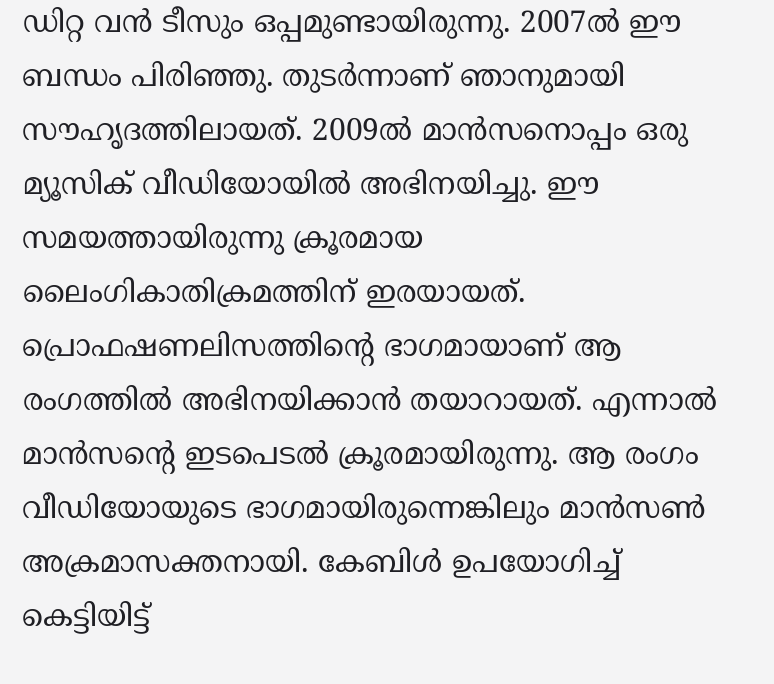ഡിറ്റ വന്‍ ടീസും ഒപ്പമുണ്ടായിരുന്നു. 2007ല്‍ ഈ ബന്ധം പിരിഞ്ഞു. തുടര്‍ന്നാണ് ഞാനുമായി സൗഹൃദത്തിലായത്. 2009ല്‍ മാന്‍സനൊപ്പം ഒരു മ്യൂസിക് വീഡിയോയില്‍ അഭിനയിച്ചു. ഈ സമയത്തായിരുന്നു ക്രൂരമായ ലൈംഗികാതിക്രമത്തിന് ഇരയായത്. പ്രൊഫഷണലിസത്തിന്റെ ഭാഗമായാണ് ആ രംഗത്തില്‍ അഭിനയിക്കാന്‍ തയാറായത്. എന്നാല്‍ മാന്‍സന്റെ ഇടപെടല്‍ ക്രൂരമായിരുന്നു. ആ രംഗം വീഡിയോയുടെ ഭാഗമായിരുന്നെങ്കിലും മാന്‍സണ്‍ അക്രമാസക്തനായി. കേബിള്‍ ഉപയോഗിച്ച് കെട്ടിയിട്ട്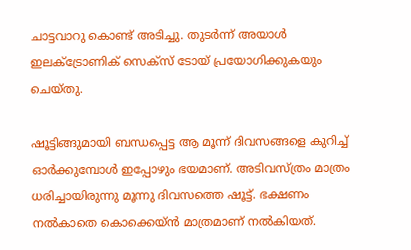ചാട്ടവാറു കൊണ്ട് അടിച്ചു. തുടര്‍ന്ന് അയാള്‍ ഇലക്ട്രോണിക് സെക്സ് ടോയ് പ്രയോഗിക്കുകയും ചെയ്തു.

ഷൂട്ടിങ്ങുമായി ബന്ധപ്പെട്ട ആ മൂന്ന് ദിവസങ്ങളെ കുറിച്ച് ഓര്‍ക്കുമ്പോള്‍ ഇപ്പോഴും ഭയമാണ്. അടിവസ്ത്രം മാത്രം ധരിച്ചായിരുന്നു മൂന്നു ദിവസത്തെ ഷൂട്ട്. ഭക്ഷണം നല്‍കാതെ കൊക്കെയ്ന്‍ മാത്രമാണ് നല്‍കിയത്.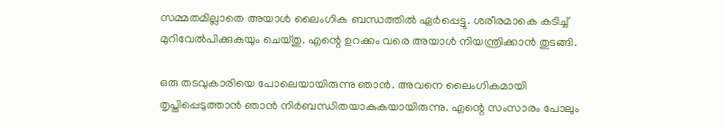സമ്മതമില്ലാതെ അയാള്‍ ലൈംഗിക ബന്ധത്തില്‍ ഏര്‍പ്പെട്ടു. ശരീരമാകെ കടിച്ച് മുറിവേല്‍പിക്കുകയും ചെയ്തു. എന്റെ ഉറക്കം വരെ അയാള്‍ നിയന്ത്രിക്കാന്‍ തുടങ്ങി.

ഒരു തടവുകാരിയെ പോലെയായിരുന്നു ഞാന്‍. അവനെ ലൈംഗികമായി തൃപ്തിപ്പെടുത്താന്‍ ഞാന്‍ നിര്‍ബന്ധിതയാകുകയായിരുന്നു. എന്റെ സംസാരം പോലും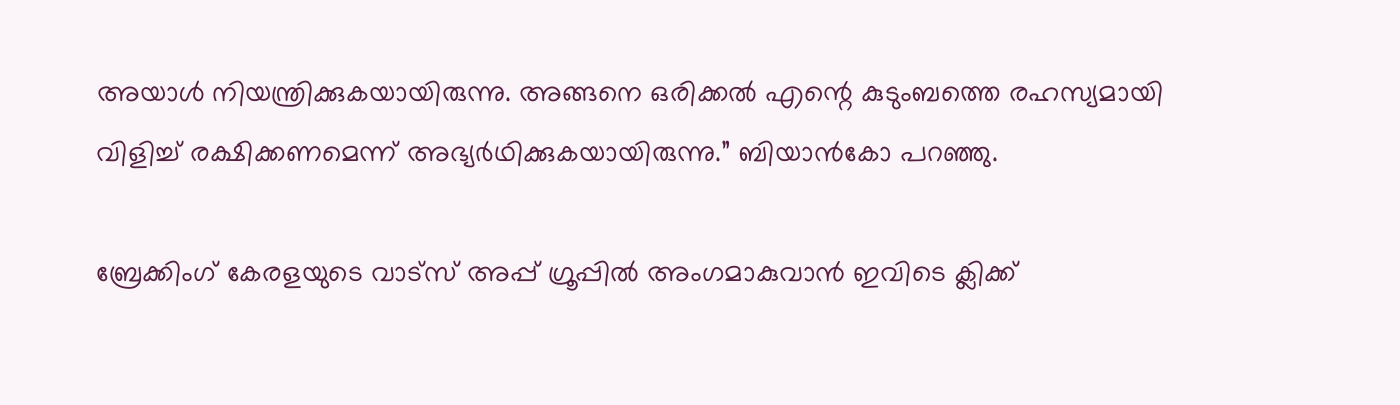അയാള്‍ നിയന്ത്രിക്കുകയായിരുന്നു. അങ്ങനെ ഒരിക്കല്‍ എന്റെ കുടുംബത്തെ രഹസ്യമായി വിളിച്ച് രക്ഷിക്കണമെന്ന് അഭ്യര്‍ഥിക്കുകയായിരുന്നു.” ബിയാന്‍കോ പറഞ്ഞു.

ബ്രേക്കിംഗ് കേരളയുടെ വാട്സ് അപ്പ് ഗ്രൂപ്പിൽ അംഗമാകുവാൻ ഇവിടെ ക്ലിക്ക്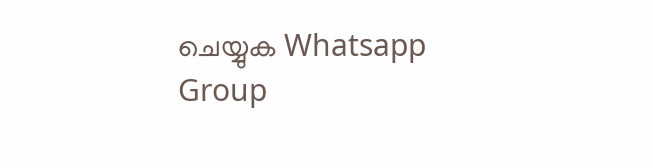ചെയ്യുക Whatsapp Group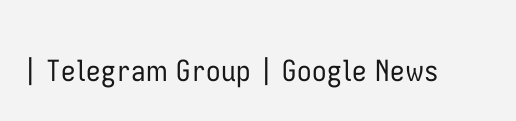| Telegram Group | Google News